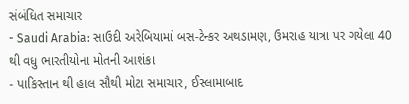સંબંધિત સમાચાર
- Saudi Arabia: સાઉદી અરેબિયામાં બસ-ટેન્કર અથડામણ, ઉમરાહ યાત્રા પર ગયેલા 40 થી વધુ ભારતીયોના મોતની આશંકા
- પાકિસ્તાન થી હાલ સૌથી મોટા સમાચાર, ઈસ્લામાબાદ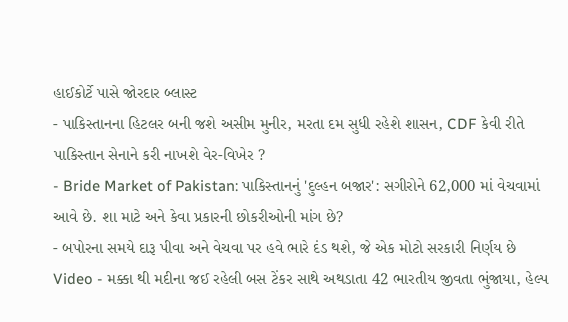હાઈકોર્ટે પાસે જોરદાર બ્લાસ્ટ
- પાકિસ્તાનના હિટલર બની જશે અસીમ મુનીર, મરતા દમ સુધી રહેશે શાસન, CDF કેવી રીતે પાકિસ્તાન સેનાને કરી નાખશે વેર-વિખેર ?
- Bride Market of Pakistan: પાકિસ્તાનનું 'દુલ્હન બજાર': સગીરોને 62,000 માં વેચવામાં આવે છે. શા માટે અને કેવા પ્રકારની છોકરીઓની માંગ છે?
- બપોરના સમયે દારૂ પીવા અને વેચવા પર હવે ભારે દંડ થશે, જે એક મોટો સરકારી નિર્ણય છે
Video - મક્કા થી મદીના જઈ રહેલી બસ ટેંકર સાથે અથડાતા 42 ભારતીય જીવતા ભુંજાયા, હેલ્પ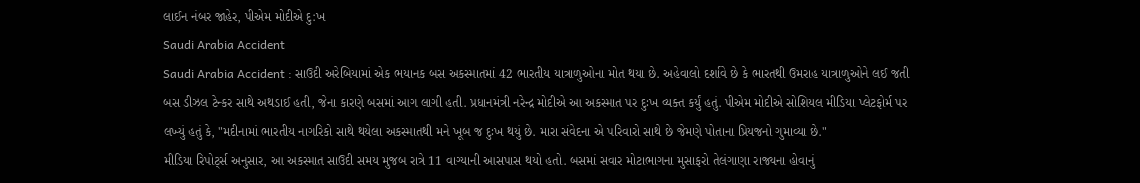લાઈન નંબર જાહેર, પીએમ મોદીએ દુ:ખ
Saudi Arabia Accident
Saudi Arabia Accident : સાઉદી અરેબિયામાં એક ભયાનક બસ અકસ્માતમાં 42 ભારતીય યાત્રાળુઓના મોત થયા છે. અહેવાલો દર્શાવે છે કે ભારતથી ઉમરાહ યાત્રાળુઓને લઈ જતી બસ ડીઝલ ટેન્કર સાથે અથડાઈ હતી, જેના કારણે બસમાં આગ લાગી હતી. પ્રધાનમંત્રી નરેન્દ્ર મોદીએ આ અકસ્માત પર દુઃખ વ્યક્ત કર્યું હતું. પીએમ મોદીએ સોશિયલ મીડિયા પ્લેટફોર્મ પર લખ્યું હતું કે, "મદીનામાં ભારતીય નાગરિકો સાથે થયેલા અકસ્માતથી મને ખૂબ જ દુઃખ થયું છે. મારા સંવેદના એ પરિવારો સાથે છે જેમણે પોતાના પ્રિયજનો ગુમાવ્યા છે."
મીડિયા રિપોર્ટ્સ અનુસાર, આ અકસ્માત સાઉદી સમય મુજબ રાત્રે 11 વાગ્યાની આસપાસ થયો હતો. બસમાં સવાર મોટાભાગના મુસાફરો તેલંગાણા રાજ્યના હોવાનું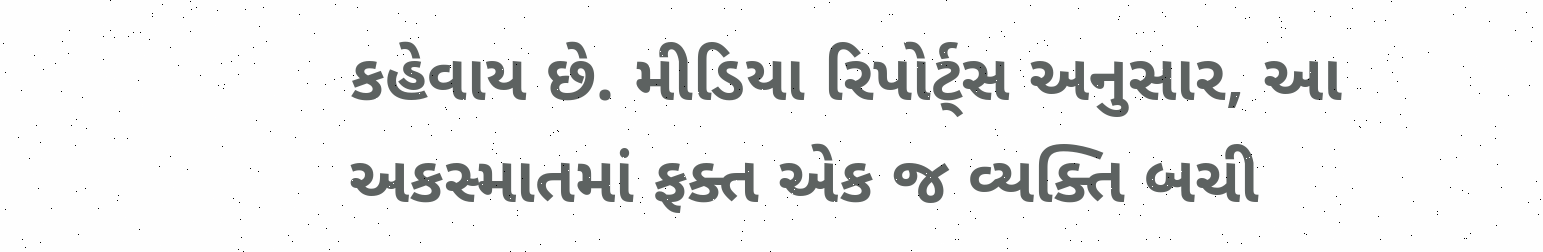કહેવાય છે. મીડિયા રિપોર્ટ્સ અનુસાર, આ અકસ્માતમાં ફક્ત એક જ વ્યક્તિ બચી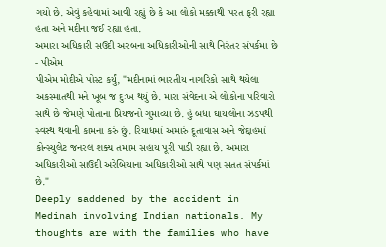ગયો છે. એવું કહેવામાં આવી રહ્યું છે કે આ લોકો મક્કાથી પરત ફરી રહ્યા હતા અને મદીના જઈ રહ્યા હતા.
અમારા અધિકારી સઉદી અરબના અધિકારીઓની સાથે નિરંતર સંપર્કમા છે - પીએમ
પીએમ મોદીએ પોસ્ટ કર્યું, "મદીનામાં ભારતીય નાગરિકો સાથે થયેલા અકસ્માતથી મને ખૂબ જ દુઃખ થયું છે. મારા સંવેદના એ લોકોના પરિવારો સાથે છે જેમણે પોતાના પ્રિયજનો ગુમાવ્યા છે. હું બધા ઘાયલોના ઝડપથી સ્વસ્થ થવાની કામના કરું છું. રિયાધમાં અમારું દૂતાવાસ અને જેદ્દાહમાં કોન્સ્યુલેટ જનરલ શક્ય તમામ સહાય પૂરી પાડી રહ્યા છે. અમારા અધિકારીઓ સાઉદી અરેબિયાના અધિકારીઓ સાથે પણ સતત સંપર્કમાં છે."
Deeply saddened by the accident in Medinah involving Indian nationals. My thoughts are with the families who have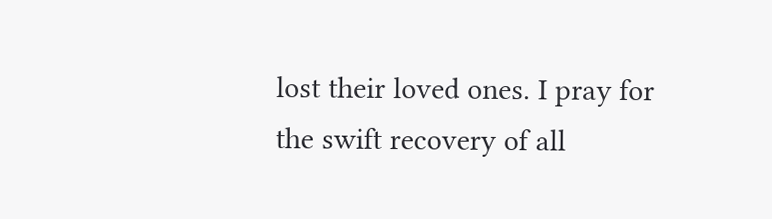lost their loved ones. I pray for the swift recovery of all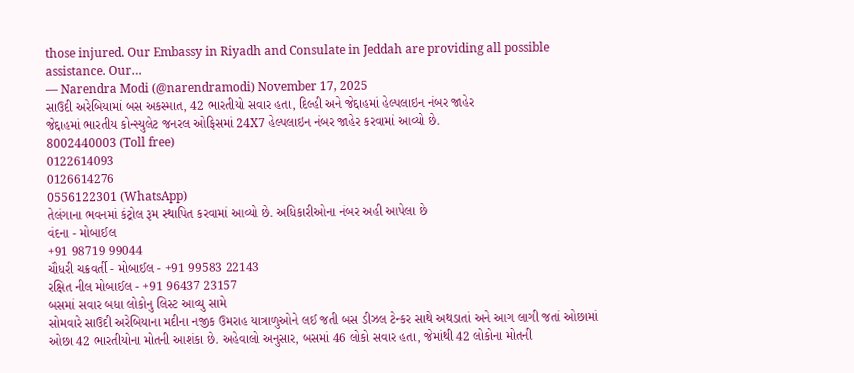those injured. Our Embassy in Riyadh and Consulate in Jeddah are providing all possible assistance. Our…
— Narendra Modi (@narendramodi) November 17, 2025
સાઉદી અરેબિયામાં બસ અકસ્માત, 42 ભારતીયો સવાર હતા, દિલ્હી અને જેદ્દાહમાં હેલ્પલાઇન નંબર જાહેર
જેદ્દાહમાં ભારતીય કોન્સ્યુલેટ જનરલ ઓફિસમાં 24X7 હેલ્પલાઇન નંબર જાહેર કરવામાં આવ્યો છે.
8002440003 (Toll free)
0122614093
0126614276
0556122301 (WhatsApp)
તેલંગાના ભવનમાં કંટ્રોલ રૂમ સ્થાપિત કરવામાં આવ્યો છે. અધિકારીઓના નંબર અહી આપેલા છે
વંદના - મોબાઈલ
+91 98719 99044
ચૌધરી ચક્રવર્તી - મોબાઈલ - +91 99583 22143
રક્ષિત નીલ મોબાઈલ - +91 96437 23157
બસમાં સવાર બધા લોકોનુ લિસ્ટ આવ્યુ સામે
સોમવારે સાઉદી અરેબિયાના મદીના નજીક ઉમરાહ યાત્રાળુઓને લઈ જતી બસ ડીઝલ ટેન્કર સાથે અથડાતાં અને આગ લાગી જતાં ઓછામાં ઓછા 42 ભારતીયોના મોતની આશંકા છે. અહેવાલો અનુસાર, બસમાં 46 લોકો સવાર હતા, જેમાંથી 42 લોકોના મોતની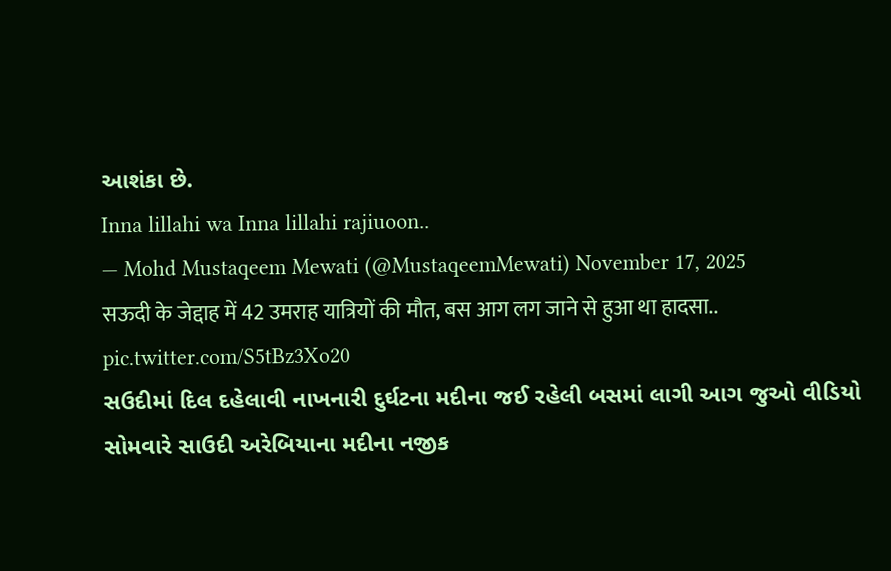આશંકા છે.
Inna lillahi wa Inna lillahi rajiuoon..
— Mohd Mustaqeem Mewati (@MustaqeemMewati) November 17, 2025
सऊदी के जेद्दाह में 42 उमराह यात्रियों की मौत, बस आग लग जाने से हुआ था हादसा.. pic.twitter.com/S5tBz3Xo20
સઉદીમાં દિલ દહેલાવી નાખનારી દુર્ઘટના મદીના જઈ રહેલી બસમાં લાગી આગ જુઓ વીડિયો
સોમવારે સાઉદી અરેબિયાના મદીના નજીક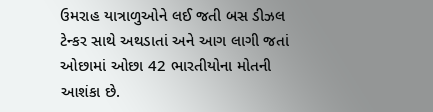ઉમરાહ યાત્રાળુઓને લઈ જતી બસ ડીઝલ ટેન્કર સાથે અથડાતાં અને આગ લાગી જતાં ઓછામાં ઓછા 42 ભારતીયોના મોતની આશંકા છે.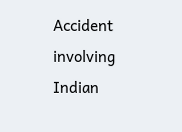Accident involving Indian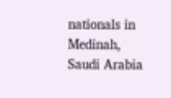nationals in Medinah, Saudi Arabia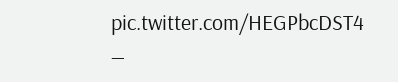pic.twitter.com/HEGPbcDST4
—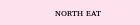ɴᴏʀᴛʜ ᴇᴀᴛ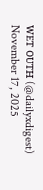ᴡᴇᴛ ᴏᴜᴛʜ (@dailyxdigest) November 17, 2025